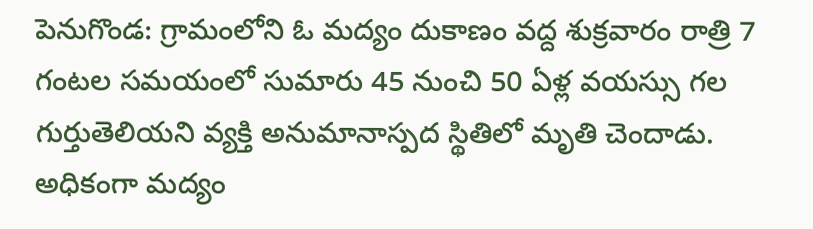పెనుగొండ: గ్రామంలోని ఓ మద్యం దుకాణం వద్ద శుక్రవారం రాత్రి 7 గంటల సమయంలో సుమారు 45 నుంచి 50 ఏళ్ల వయస్సు గల గుర్తుతెలియని వ్యక్తి అనుమానాస్పద స్థితిలో మృతి చెందాడు. అధికంగా మద్యం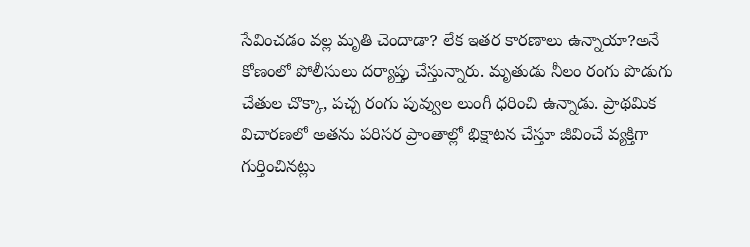సేవించడం వల్ల మృతి చెందాడా? లేక ఇతర కారణాలు ఉన్నాయా?అనే కోణంలో పోలీసులు దర్యాప్తు చేస్తున్నారు. మృతుడు నీలం రంగు పొడుగు చేతుల చొక్కా, పచ్చ రంగు పువ్వుల లుంగీ ధరించి ఉన్నాడు. ప్రాథమిక విచారణలో అతను పరిసర ప్రాంతాల్లో భిక్షాటన చేస్తూ జీవించే వ్యక్తిగా గుర్తించినట్లు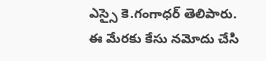ఎస్సై కె.గంగాధర్ తెలిపారు. ఈ మేరకు కేసు నమోదు చేసి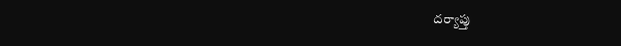దర్యాప్తు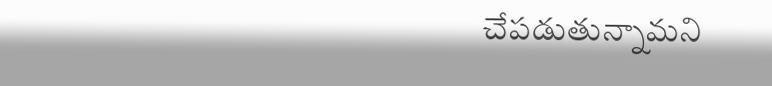చేపడుతున్నామని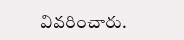వివరించారు.